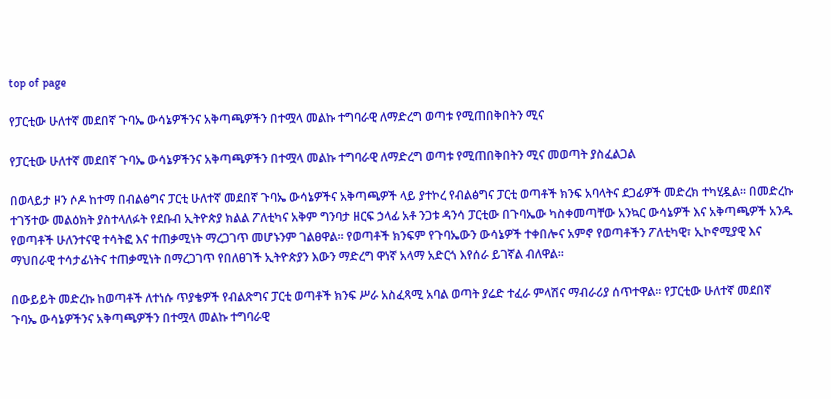top of page

የፓርቲው ሁለተኛ መደበኛ ጉባኤ ውሳኔዎችንና አቅጣጫዎችን በተሟላ መልኩ ተግባራዊ ለማድረግ ወጣቱ የሚጠበቅበትን ሚና

የፓርቲው ሁለተኛ መደበኛ ጉባኤ ውሳኔዎችንና አቅጣጫዎችን በተሟላ መልኩ ተግባራዊ ለማድረግ ወጣቱ የሚጠበቅበትን ሚና መወጣት ያስፈልጋል

በወላይታ ዞን ሶዶ ከተማ በብልፅግና ፓርቲ ሁለተኛ መደበኛ ጉባኤ ውሳኔዎችና አቅጣጫዎች ላይ ያተኮረ የብልፅግና ፓርቲ ወጣቶች ክንፍ አባላትና ደጋፊዎች መድረክ ተካሂዷል። በመድረኩ ተገኝተው መልዕክት ያስተላለፉት የደቡብ ኢትዮጵያ ክልል ፖለቲካና አቅም ግንባታ ዘርፍ ኃላፊ አቶ ንጋቱ ዳንሳ ፓርቲው በጉባኤው ካስቀመጣቸው አንኳር ውሳኔዎች እና አቅጣጫዎች አንዱ የወጣቶች ሁለንተናዊ ተሳትፎ እና ተጠቃሚነት ማረጋገጥ መሆኑንም ገልፀዋል። የወጣቶች ክንፍም የጉባኤውን ውሳኔዎች ተቀበሎና አምኖ የወጣቶችን ፖለቲካዊ፣ ኢኮኖሚያዊ እና ማህበራዊ ተሳታፊነትና ተጠቃሚነት በማረጋገጥ የበለፀገች ኢትዮጵያን እውን ማድረግ ዋነኛ አላማ አድርጎ እየሰራ ይገኛል ብለዋል።

በውይይት መድረኩ ከወጣቶች ለተነሱ ጥያቄዎች የብልጽግና ፓርቲ ወጣቶች ክንፍ ሥራ አስፈጻሚ አባል ወጣት ያሬድ ተፈራ ምላሽና ማብራሪያ ሰጥተዋል። የፓርቲው ሁለተኛ መደበኛ ጉባኤ ውሳኔዎችንና አቅጣጫዎችን በተሟላ መልኩ ተግባራዊ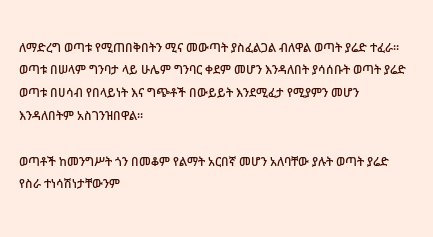ለማድረግ ወጣቱ የሚጠበቅበትን ሚና መውጣት ያስፈልጋል ብለዋል ወጣት ያሬድ ተፈራ። ወጣቱ በሠላም ግንባታ ላይ ሁሌም ግንባር ቀደም መሆን እንዳለበት ያሳሰቡት ወጣት ያሬድ ወጣቱ በሀሳብ የበላይነት እና ግጭቶች በውይይት እንደሚፈታ የሚያምን መሆን እንዳለበትም አስገንዝበዋል።

ወጣቶች ከመንግሥት ጎን በመቆም የልማት አርበኛ መሆን አለባቸው ያሉት ወጣት ያሬድ የስራ ተነሳሽነታቸውንም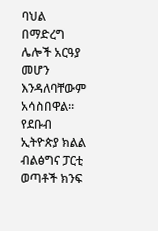ባህል በማድረግ ሌሎች አርዓያ መሆን እንዳለባቸውም አሳስበዋል። የደቡብ ኢትዮጵያ ክልል ብልፅግና ፓርቲ ወጣቶች ክንፍ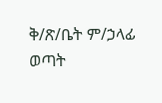ቅ/ጽ/ቤት ም/ኃላፊ ወጣት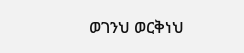ወገንህ ወርቅነህ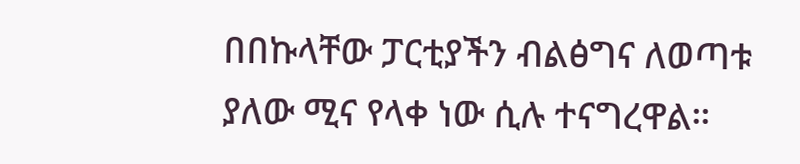በበኩላቸው ፓርቲያችን ብልፅግና ለወጣቱ ያለው ሚና የላቀ ነው ሲሉ ተናግረዋል።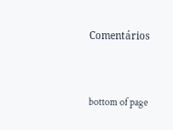Comentários


bottom of page